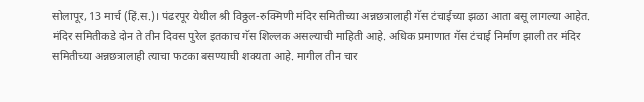सोलापूर, 13 मार्च (हिं.स.)। पंढरपूर येथील श्री विठ्ठल-रुक्मिणी मंदिर समितीच्या अन्नछत्रालाही गॅस टंचाईच्या झळा आता बसू लागल्या आहेत. मंदिर समितीकडे दोन ते तीन दिवस पुरेल इतकाच गॅस शिल्लक असल्याची माहिती आहे. अधिक प्रमाणात गॅस टंचाई निर्माण झाली तर मंदिर समितीच्या अन्नछत्रालाही त्याचा फटका बसण्याची शक्यता आहे. मागील तीन चार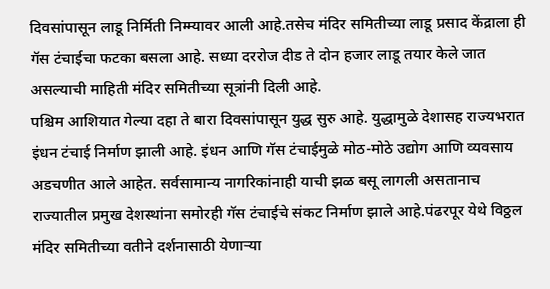दिवसांपासून लाडू निर्मिती निम्म्यावर आली आहे.तसेच मंदिर समितीच्या लाडू प्रसाद केंद्राला ही गॅस टंचाईचा फटका बसला आहे. सध्या दररोज दीड ते दोन हजार लाडू तयार केले जात असल्याची माहिती मंदिर समितीच्या सूत्रांनी दिली आहे.
पश्चिम आशियात गेल्या दहा ते बारा दिवसांपासून युद्ध सुरु आहे. युद्धामुळे देशासह राज्यभरात इंधन टंचाई निर्माण झाली आहे. इंधन आणि गॅस टंचाईमुळे मोठ-मोठे उद्योग आणि व्यवसाय अडचणीत आले आहेत. सर्वसामान्य नागरिकांनाही याची झळ बसू लागली असतानाच राज्यातील प्रमुख देशस्थांना समोरही गॅस टंचाईचे संकट निर्माण झाले आहे.पंढरपूर येथे विठ्ठल मंदिर समितीच्या वतीने दर्शनासाठी येणाऱ्या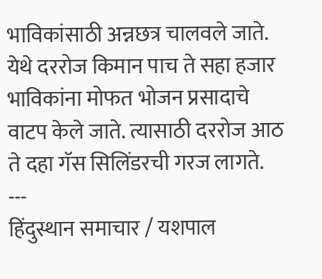भाविकांसाठी अन्नछत्र चालवले जाते. येथे दररोज किमान पाच ते सहा हजार भाविकांना मोफत भोजन प्रसादाचे वाटप केले जाते. त्यासाठी दररोज आठ ते दहा गॅस सिलिंडरची गरज लागते.
---
हिंदुस्थान समाचार / यशपाल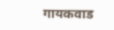गायकवाड